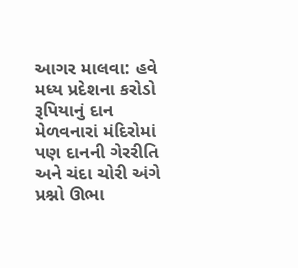આગર માલવા: હવે મધ્ય પ્રદેશના કરોડો રૂપિયાનું દાન મેળવનારાં મંદિરોમાં પણ દાનની ગેરરીતિ અને ચંદા ચોરી અંગે પ્રશ્નો ઊભા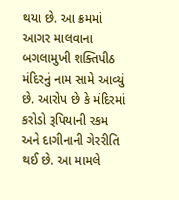થયા છે. આ ક્રમમાં આગર માલવાના બગલામુખી શક્તિપીઠ મંદિરનું નામ સામે આવ્યું છે. આરોપ છે કે મંદિરમાં કરોડો રૂપિયાની રકમ અને દાગીનાની ગેરરીતિ થઈ છે. આ મામલે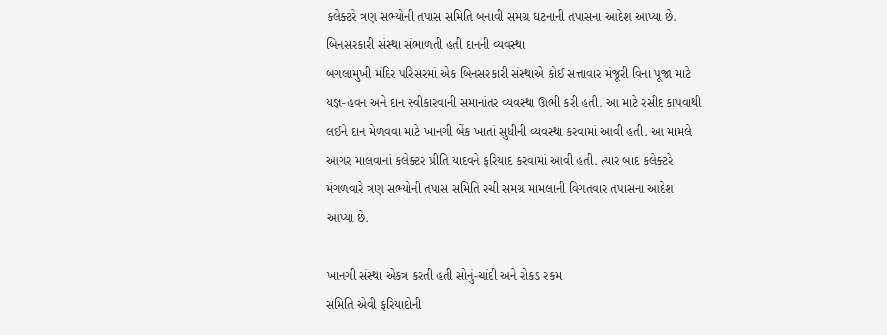કલેક્ટરે ત્રણ સભ્યોની તપાસ સમિતિ બનાવી સમગ્ર ઘટનાની તપાસના આદેશ આપ્યા છે.
બિનસરકારી સંસ્થા સંભાળતી હતી દાનની વ્યવસ્થા
બગલામુખી મંદિર પરિસરમાં એક બિનસરકારી સંસ્થાએ કોઈ સત્તાવાર મંજૂરી વિના પૂજા માટે યજ્ઞ-હવન અને દાન સ્વીકારવાની સમાનાંતર વ્યવસ્થા ઊભી કરી હતી. આ માટે રસીદ કાપવાથી લઈને દાન મેળવવા માટે ખાનગી બેંક ખાતાં સુધીની વ્યવસ્થા કરવામાં આવી હતી. આ મામલે આગર માલવાનાં કલેક્ટર પ્રીતિ યાદવને ફરિયાદ કરવામાં આવી હતી. ત્યાર બાદ કલેક્ટરે મંગળવારે ત્રણ સભ્યોની તપાસ સમિતિ રચી સમગ્ર મામલાની વિગતવાર તપાસના આદેશ આપ્યા છે.

ખાનગી સંસ્થા એકત્ર કરતી હતી સોનું-ચાંદી અને રોકડ રકમ
સમિતિ એવી ફરિયાદોની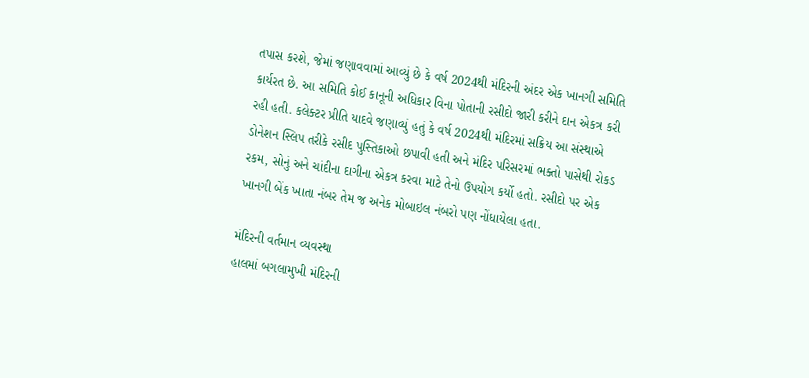તપાસ કરશે, જેમાં જણાવવામાં આવ્યું છે કે વર્ષ 2024થી મંદિરની અંદર એક ખાનગી સમિતિ કાર્યરત છે. આ સમિતિ કોઈ કાનૂની અધિકાર વિના પોતાની રસીદો જારી કરીને દાન એકત્ર કરી રહી હતી. કલેક્ટર પ્રીતિ યાદવે જણાવ્યું હતું કે વર્ષ 2024થી મંદિરમાં સક્રિય આ સંસ્થાએ ડોનેશન સ્લિપ તરીકે રસીદ પુસ્તિકાઓ છપાવી હતી અને મંદિર પરિસરમાં ભક્તો પાસેથી રોકડ રકમ, સોનું અને ચાંદીના દાગીના એકત્ર કરવા માટે તેનો ઉપયોગ કર્યો હતો. રસીદો પર એક ખાનગી બેંક ખાતા નંબર તેમ જ અનેક મોબાઇલ નંબરો પણ નોંધાયેલા હતા.

મંદિરની વર્તમાન વ્યવસ્થા
હાલમાં બગલામુખી મંદિરની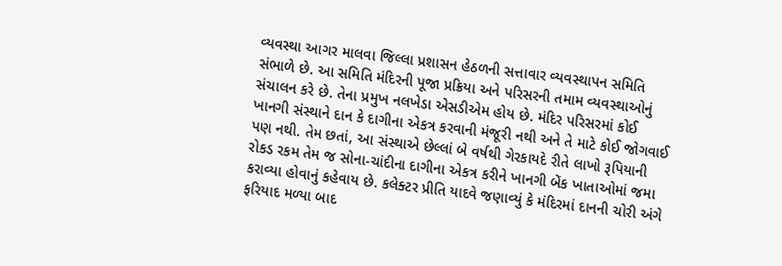વ્યવસ્થા આગર માલવા જિલ્લા પ્રશાસન હેઠળની સત્તાવાર વ્યવસ્થાપન સમિતિ સંભાળે છે. આ સમિતિ મંદિરની પૂજા પ્રક્રિયા અને પરિસરની તમામ વ્યવસ્થાઓનું સંચાલન કરે છે. તેના પ્રમુખ નલખેડા એસડીએમ હોય છે. મંદિર પરિસરમાં કોઈ ખાનગી સંસ્થાને દાન કે દાગીના એકત્ર કરવાની મંજૂરી નથી અને તે માટે કોઈ જોગવાઈ પણ નથી. તેમ છતાં, આ સંસ્થાએ છેલ્લાં બે વર્ષથી ગેરકાયદે રીતે લાખો રૂપિયાની રોકડ રકમ તેમ જ સોના-ચાંદીના દાગીના એકત્ર કરીને ખાનગી બેંક ખાતાઓમાં જમા કરાવ્યા હોવાનું કહેવાય છે. કલેક્ટર પ્રીતિ યાદવે જણાવ્યું કે મંદિરમાં દાનની ચોરી અંગે ફરિયાદ મળ્યા બાદ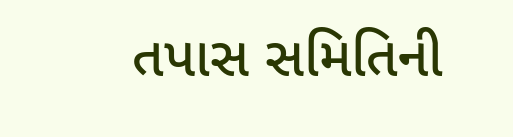તપાસ સમિતિની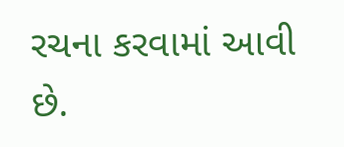રચના કરવામાં આવી છે.